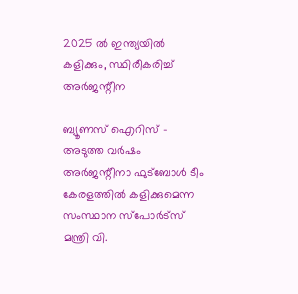2025 ല്‍ ഇന്ത്യയില്‍ കളിക്കും, സ്ഥിരീകരിച്ച് അര്‍ജന്റീന

ബ്യൂണസ് ഐറിസ് - അടുത്ത വര്‍ഷം അര്‍ജന്റീനാ ഫുട്‌ബോള്‍ ടീം കേരളത്തില്‍ കളിക്കുമെന്ന സംസ്ഥാന സ്‌പോര്‍ട്‌സ് മന്ത്രി വി.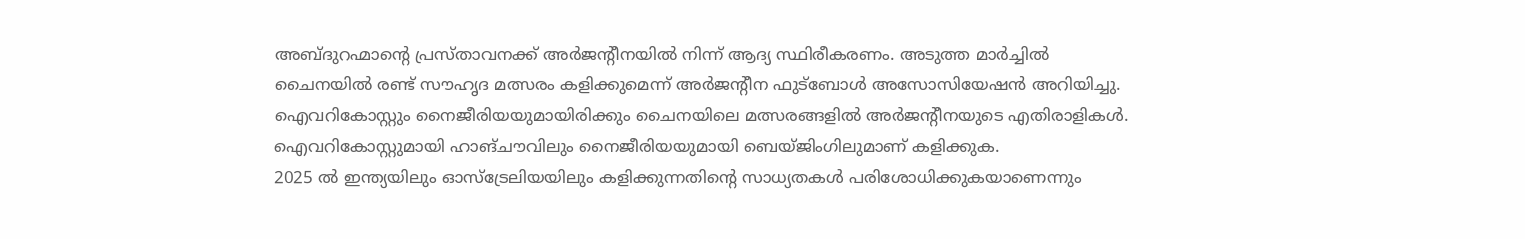അബ്ദുറഹ്മാന്റെ പ്രസ്താവനക്ക് അര്‍ജന്റീനയില്‍ നിന്ന് ആദ്യ സ്ഥിരീകരണം. അടുത്ത മാര്‍ച്ചില്‍ ചൈനയില്‍ രണ്ട് സൗഹൃദ മത്സരം കളിക്കുമെന്ന് അര്‍ജന്റീന ഫുട്‌ബോള്‍ അസോസിയേഷന്‍ അറിയിച്ചു. ഐവറികോസ്റ്റും നൈജീരിയയുമായിരിക്കും ചൈനയിലെ മത്സരങ്ങളില്‍ അര്‍ജന്റീനയുടെ എതിരാളികള്‍. ഐവറികോസ്റ്റുമായി ഹാങ്ചൗവിലും നൈജീരിയയുമായി ബെയ്ജിംഗിലുമാണ് കളിക്കുക.
2025 ല്‍ ഇന്ത്യയിലും ഓസ്‌ട്രേലിയയിലും കളിക്കുന്നതിന്റെ സാധ്യതകള്‍ പരിശോധിക്കുകയാണെന്നും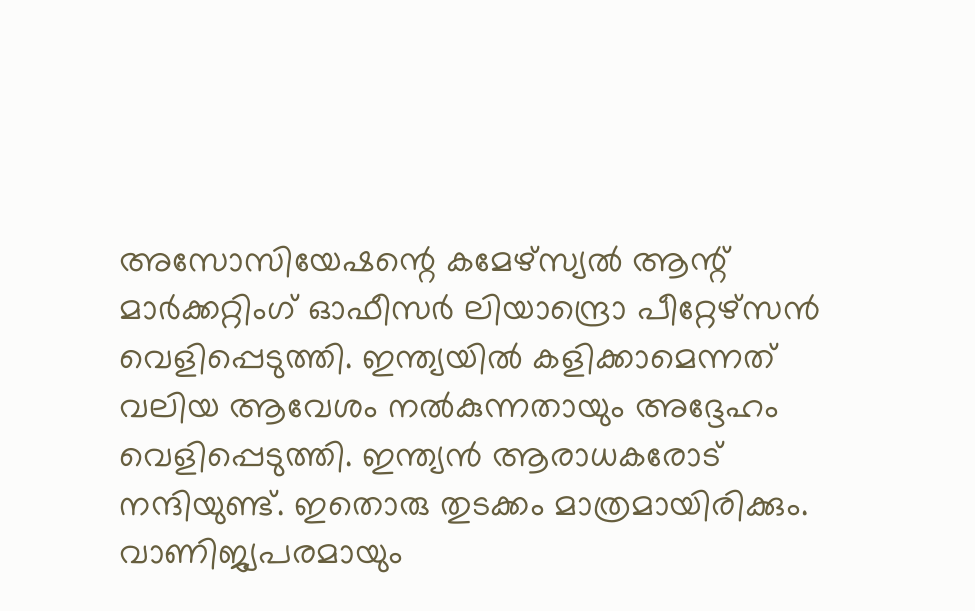അസോസിയേഷന്റെ കമേഴ്‌സ്യല്‍ ആന്റ് മാര്‍ക്കറ്റിംഗ് ഓഫീസര്‍ ലിയാന്ദ്രൊ പീറ്റേഴ്‌സന്‍ വെളിപ്പെടുത്തി. ഇന്ത്യയില്‍ കളിക്കാമെന്നത് വലിയ ആവേശം നല്‍കുന്നതായും അദ്ദേഹം വെളിപ്പെടുത്തി. ഇന്ത്യന്‍ ആരാധകരോട് നന്ദിയുണ്ട്. ഇതൊരു തുടക്കം മാത്രമായിരിക്കും. വാണിജ്യപരമായും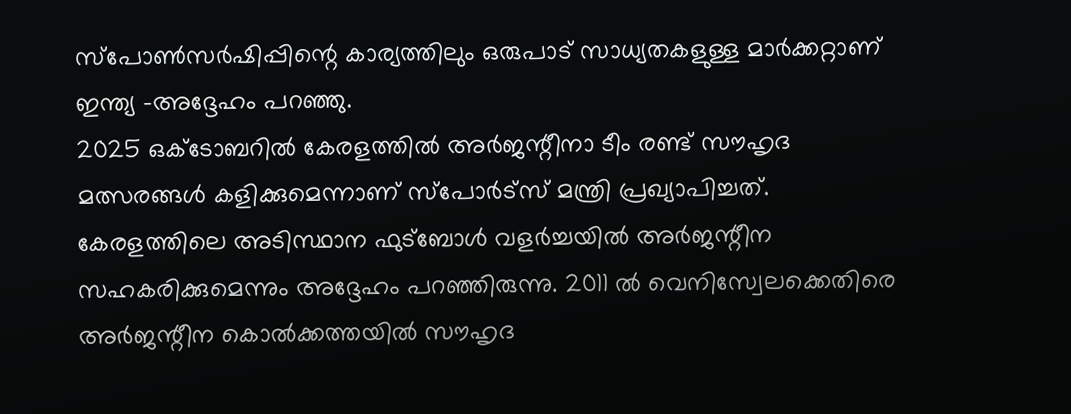സ്‌പോണ്‍സര്‍ഷിപ്പിന്റെ കാര്യത്തിലും ഒരുപാട് സാധ്യതകളുള്ള മാര്‍ക്കറ്റാണ് ഇന്ത്യ -അദ്ദേഹം പറഞ്ഞു.
2025 ഒക്ടോബറില്‍ കേരളത്തില്‍ അര്‍ജന്റീനാ ടീം രണ്ട് സൗഹൃദ മത്സരങ്ങള്‍ കളിക്കുമെന്നാണ് സ്‌പോര്‍ട്‌സ് മന്ത്രി പ്രഖ്യാപിച്ചത്. കേരളത്തിലെ അടിസ്ഥാന ഫുട്‌ബോള്‍ വളര്‍ച്ചയില്‍ അര്‍ജന്റീന സഹകരിക്കുമെന്നും അദ്ദേഹം പറഞ്ഞിരുന്നു. 2011 ല്‍ വെനിസ്വേലക്കെതിരെ അര്‍ജന്റീന കൊല്‍ക്കത്തയില്‍ സൗഹൃദ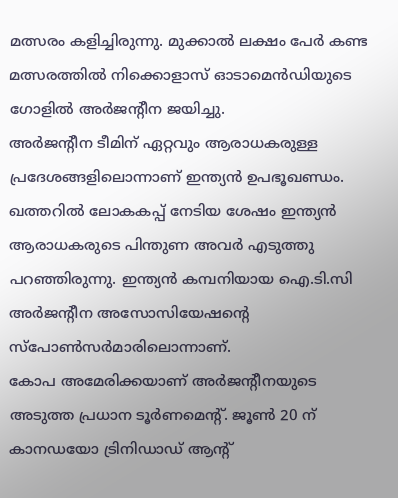മത്സരം കളിച്ചിരുന്നു. മുക്കാല്‍ ലക്ഷം പേര്‍ കണ്ട മത്സരത്തില്‍ നിക്കൊളാസ് ഓടാമെന്‍ഡിയുടെ ഗോളില്‍ അര്‍ജന്റീന ജയിച്ചു.
അര്‍ജന്റീന ടീമിന് ഏറ്റവും ആരാധകരുള്ള പ്രദേശങ്ങളിലൊന്നാണ് ഇന്ത്യന്‍ ഉപഭൂഖണ്ഡം. ഖത്തറില്‍ ലോകകപ്പ് നേടിയ ശേഷം ഇന്ത്യന്‍ ആരാധകരുടെ പിന്തുണ അവര്‍ എടുത്തു പറഞ്ഞിരുന്നു. ഇന്ത്യന്‍ കമ്പനിയായ ഐ.ടി.സി അര്‍ജന്റീന അസോസിയേഷന്റെ സ്‌പോണ്‍സര്‍മാരിലൊന്നാണ്.
കോപ അമേരിക്കയാണ് അര്‍ജന്റീനയുടെ അടുത്ത പ്രധാന ടൂര്‍ണമെന്റ്. ജൂണ്‍ 20 ന് കാനഡയോ ട്രിനിഡാഡ് ആന്റ്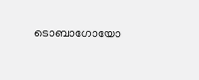ടൊബാഗോയോ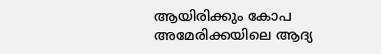ആയിരിക്കും കോപ അമേരിക്കയിലെ ആദ്യ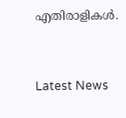എതിരാളികള്‍.


Latest News